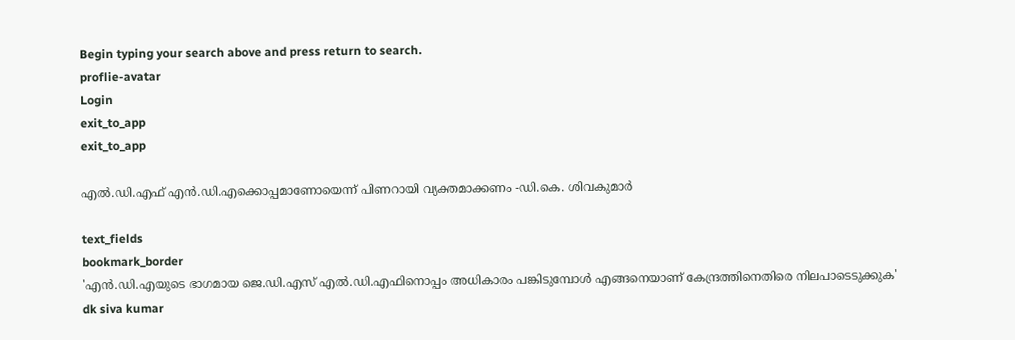Begin typing your search above and press return to search.
proflie-avatar
Login
exit_to_app
exit_to_app

എല്‍.ഡി.എഫ് എന്‍.ഡി.എക്കൊപ്പമാണോയെന്ന് പിണറായി വ്യക്തമാക്കണം -ഡി.കെ. ശിവകുമാര്‍

text_fields
bookmark_border
'എന്‍.ഡി.എയുടെ ഭാഗമായ ജെ.ഡി.എസ് എല്‍.ഡി.എഫിനൊപ്പം അധികാരം പങ്കിടുമ്പോള്‍ എങ്ങനെയാണ് കേന്ദ്രത്തിനെതിരെ നിലപാടെടുക്കുക'
dk siva kumar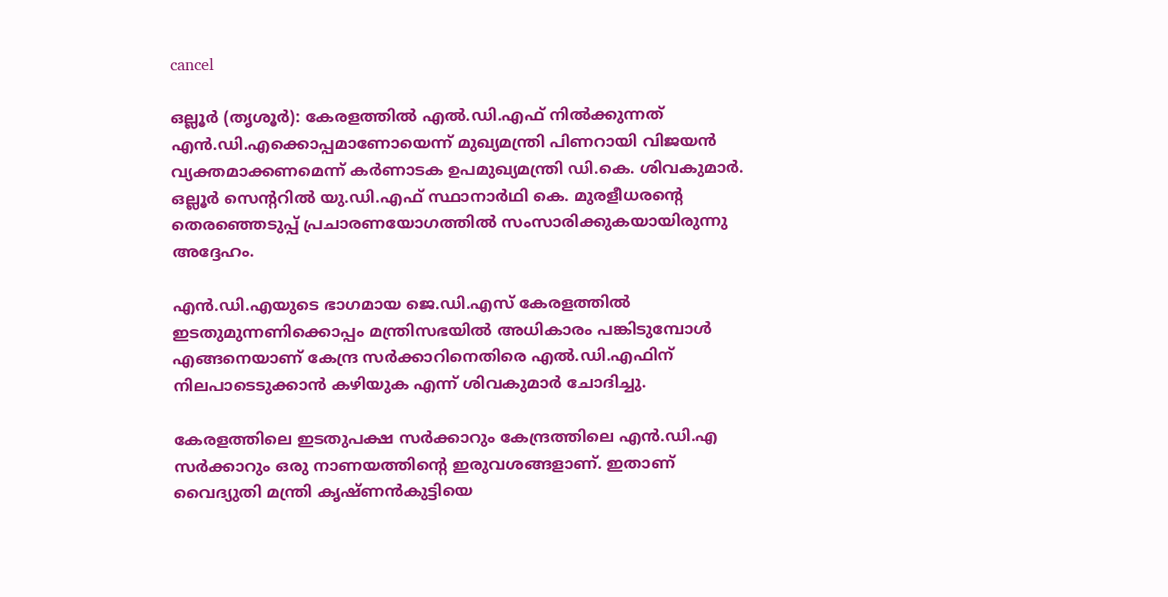cancel

ഒല്ലൂര്‍ (തൃശൂർ): കേരളത്തില്‍ എല്‍.ഡി.എഫ് നില്‍ക്കുന്നത് എന്‍.ഡി.എക്കൊപ്പമാണോയെന്ന് മുഖ്യമന്ത്രി പിണറായി വിജയന്‍ വ്യക്തമാക്കണമെന്ന് കർണാടക ഉപമുഖ്യമന്ത്രി ഡി.കെ. ശിവകുമാര്‍. ഒല്ലൂര്‍ സെന്ററില്‍ യു.ഡി.എഫ് സ്ഥാനാര്‍ഥി കെ. മുരളീധരന്റെ തെരഞ്ഞെടുപ്പ് പ്രചാരണയോഗത്തില്‍ സംസാരിക്കുകയായിരുന്നു അദ്ദേഹം.

എന്‍.ഡി.എയുടെ ഭാഗമായ ജെ.ഡി.എസ് കേരളത്തില്‍ ഇടതുമുന്നണിക്കൊപ്പം മന്ത്രിസഭയില്‍ അധികാരം പങ്കിടുമ്പോള്‍ എങ്ങനെയാണ് കേന്ദ്ര സര്‍ക്കാറിനെതിരെ എല്‍.ഡി.എഫിന് നിലപാടെടുക്കാന്‍ കഴിയുക എന്ന് ശിവകുമാര്‍ ചോദിച്ചു.

കേരളത്തിലെ ഇടതുപക്ഷ സര്‍ക്കാറും കേന്ദ്രത്തിലെ എന്‍.ഡി.എ സര്‍ക്കാറും ഒരു നാണയത്തിന്റെ ഇരുവശങ്ങളാണ്. ഇതാണ് വൈദ്യുതി മന്ത്രി കൃഷ്ണന്‍കുട്ടിയെ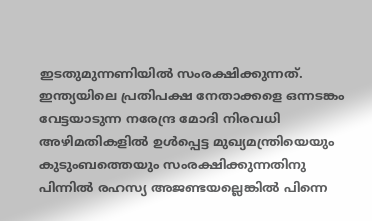ഇടതുമുന്നണിയില്‍ സംരക്ഷിക്കുന്നത്. ഇന്ത്യയിലെ പ്രതിപക്ഷ നേതാക്കളെ ഒന്നടങ്കം വേട്ടയാടുന്ന നരേന്ദ്ര മോദി നിരവധി അഴിമതികളില്‍ ഉള്‍പ്പെട്ട മുഖ്യമന്ത്രിയെയും കുടുംബത്തെയും സംരക്ഷിക്കുന്നതിനു പിന്നില്‍ രഹസ്യ അജണ്ടയല്ലെങ്കില്‍ പിന്നെ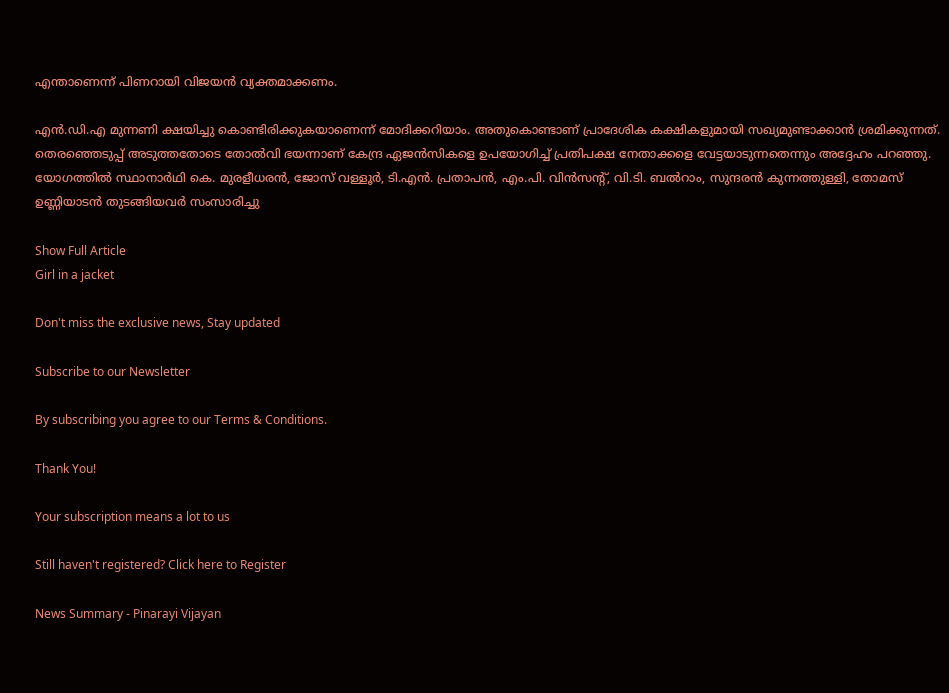എന്താണെന്ന് പിണറായി വിജയന്‍ വ്യക്തമാക്കണം.

എന്‍.ഡി.എ മുന്നണി ക്ഷയിച്ചു കൊണ്ടിരിക്കുകയാണെന്ന് മോദിക്കറിയാം. അതുകൊണ്ടാണ് പ്രാദേശിക കക്ഷികളുമായി സഖ്യമുണ്ടാക്കാന്‍ ശ്രമിക്കുന്നത്. തെരഞ്ഞെടുപ്പ് അടുത്തതോടെ തോല്‍വി ഭയന്നാണ് കേന്ദ്ര ഏജന്‍സികളെ ഉപയോഗിച്ച് പ്രതിപക്ഷ നേതാക്കളെ വേട്ടയാടുന്നതെന്നും അദ്ദേഹം പറഞ്ഞു. യോഗത്തില്‍ സ്ഥാനാര്‍ഥി കെ. മുരളീധരന്‍, ജോസ് വള്ളൂര്‍, ടി.എന്‍. പ്രതാപന്‍, എം.പി. വിന്‍സന്റ്, വി.ടി. ബല്‍റാം, സുന്ദരന്‍ കുന്നത്തുള്ളി, തോമസ് ഉണ്ണിയാടന്‍ തുടങ്ങിയവര്‍ സംസാരിച്ചു

Show Full Article
Girl in a jacket

Don't miss the exclusive news, Stay updated

Subscribe to our Newsletter

By subscribing you agree to our Terms & Conditions.

Thank You!

Your subscription means a lot to us

Still haven't registered? Click here to Register

News Summary - Pinarayi Vijayan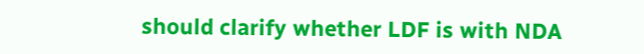should clarify whether LDF is with NDA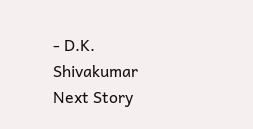- D.K. Shivakumar
Next Story